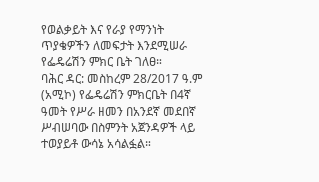የወልቃይት እና የራያ የማንነት ጥያቄዎችን ለመፍታት እንደሚሠራ የፌዴሬሽን ምክር ቤት ገለፀ።
ባሕር ዳር: መስከረም 28/2017 ዓ.ም (አሚኮ) የፌዴሬሽን ምክርቤት በ4ኛ ዓመት የሥራ ዘመን በአንደኛ መደበኛ ሥብሠባው በስምንት አጀንዳዎች ላይ ተወያይቶ ውሳኔ አሳልፏል።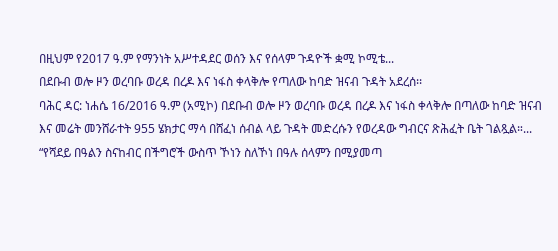በዚህም የ2017 ዓ.ም የማንነት አሥተዳደር ወሰን እና የሰላም ጉዳዮች ቋሚ ኮሚቴ...
በደቡብ ወሎ ዞን ወረባቡ ወረዳ በረዶ እና ነፋስ ቀላቅሎ የጣለው ከባድ ዝናብ ጉዳት አደረሰ፡፡
ባሕር ዳር: ነሐሴ 16/2016 ዓ.ም (አሚኮ) በደቡብ ወሎ ዞን ወረባቡ ወረዳ በረዶ እና ነፋስ ቀላቅሎ በጣለው ከባድ ዝናብ እና መሬት መንሸራተት 955 ሄክታር ማሳ በሸፈነ ሰብል ላይ ጉዳት መድረሱን የወረዳው ግብርና ጽሕፈት ቤት ገልጿል።...
“የሻደይ በዓልን ስናከብር በችግሮች ውስጥ ኾነን ስለኾነ በዓሉ ሰላምን በሚያመጣ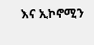እና ኢኮኖሚን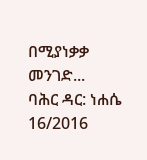በሚያነቃቃ መንገድ...
ባሕር ዳር: ነሐሴ 16/2016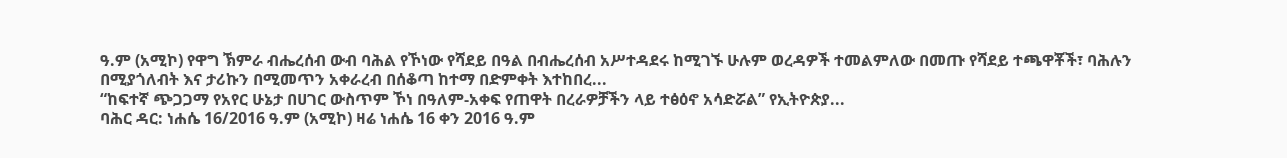ዓ.ም (አሚኮ) የዋግ ኽምራ ብሔረሰብ ውብ ባሕል የኾነው የሻደይ በዓል በብሔረሰብ አሥተዳደሩ ከሚገኙ ሁሉም ወረዳዎች ተመልምለው በመጡ የሻደይ ተጫዋቾች፣ ባሕሉን በሚያጎለብት እና ታሪኩን በሚመጥን አቀራረብ በሰቆጣ ከተማ በድምቀት እተከበረ...
“ከፍተኛ ጭጋጋማ የአየር ሁኔታ በሀገር ውስጥም ኾነ በዓለም-አቀፍ የጠዋት በረራዎቻችን ላይ ተፅዕኖ አሳድሯል” የኢትዮጵያ...
ባሕር ዳር: ነሐሴ 16/2016 ዓ.ም (አሚኮ) ዛሬ ነሐሴ 16 ቀን 2016 ዓ.ም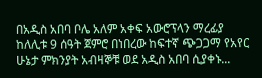በአዲስ አበባ ቦሌ አለም አቀፍ አውሮፕላን ማረፊያ ከለሊቱ 9 ሰዓት ጀምሮ በነበረው ከፍተኛ ጭጋጋማ የአየር ሁኔታ ምክንያት አብዛኞቹ ወደ አዲስ አበባ ሲያቀኑ...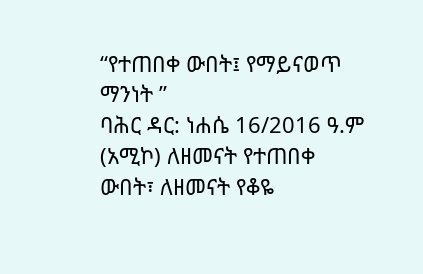“የተጠበቀ ውበት፤ የማይናወጥ ማንነት ”
ባሕር ዳር: ነሐሴ 16/2016 ዓ.ም (አሚኮ) ለዘመናት የተጠበቀ ውበት፣ ለዘመናት የቆዬ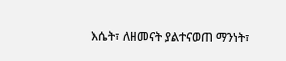እሴት፣ ለዘመናት ያልተናወጠ ማንነት፣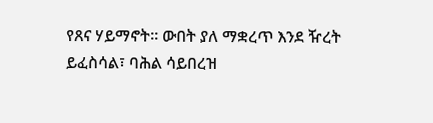የጸና ሃይማኖት፡፡ ውበት ያለ ማቋረጥ እንደ ዥረት ይፈስሳል፣ ባሕል ሳይበረዝ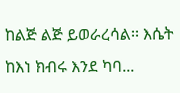ከልጅ ልጅ ይወራረሳል፡፡ እሴት ከእነ ክብሩ እንደ ካባ...